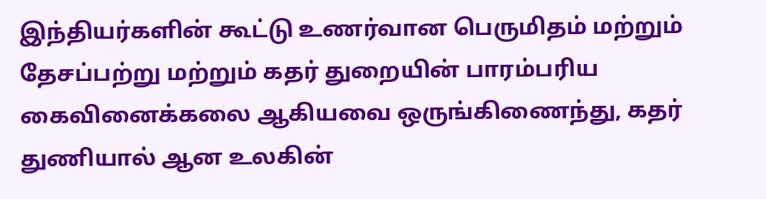இந்தியர்களின் கூட்டு உணர்வான பெருமிதம் மற்றும் தேசப்பற்று மற்றும் கதர் துறையின் பாரம்பரிய கைவினைக்கலை ஆகியவை ஒருங்கிணைந்து, கதர் துணியால் ஆன உலகின்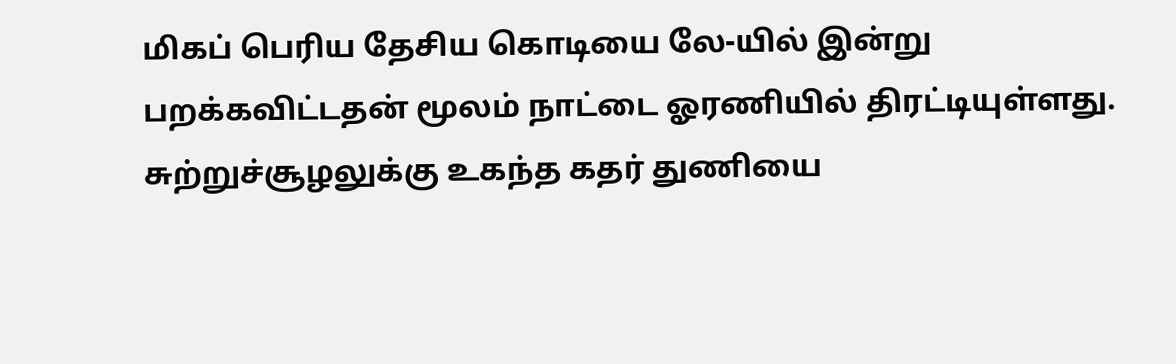மிகப் பெரிய தேசிய கொடியை லே-யில் இன்று பறக்கவிட்டதன் மூலம் நாட்டை ஓரணியில் திரட்டியுள்ளது. சுற்றுச்சூழலுக்கு உகந்த கதர் துணியை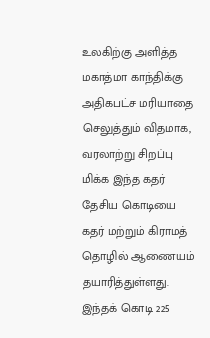உலகிற்கு அளித்த மகாத்மா காந்திக்கு அதிகபட்ச மரியாதை செலுத்தும் விதமாக, வரலாற்று சிறப்பு மிக்க இந்த கதர் தேசிய கொடியை கதர் மற்றும் கிராமத் தொழில் ஆணையம் தயாரித்துள்ளது. இந்தக் கொடி 225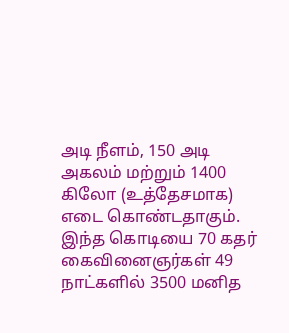அடி நீளம், 150 அடி அகலம் மற்றும் 1400 கிலோ (உத்தேசமாக) எடை கொண்டதாகும். இந்த கொடியை 70 கதர் கைவினைஞர்கள் 49 நாட்களில் 3500 மனித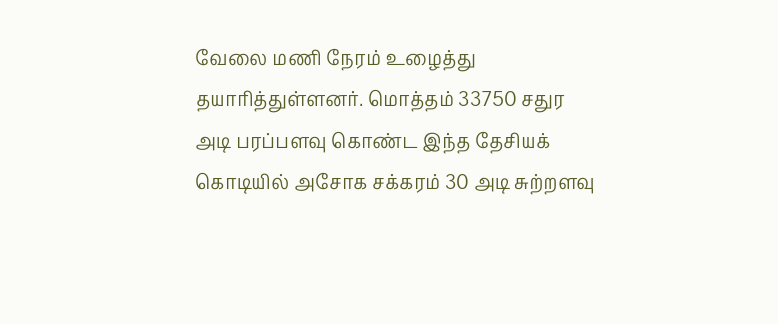வேலை மணி நேரம் உழைத்து தயாரித்துள்ளனர். மொத்தம் 33750 சதுர அடி பரப்பளவு கொண்ட இந்த தேசியக் கொடியில் அசோக சக்கரம் 30 அடி சுற்றளவு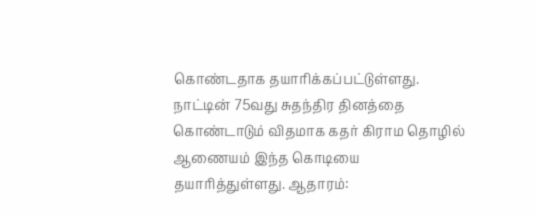கொண்டதாக தயாரிக்கப்பட்டுள்ளது. நாட்டின் 75வது சுதந்திர தினத்தை கொண்டாடும் விதமாக கதர் கிராம தொழில் ஆணையம் இந்த கொடியை தயாரித்துள்ளது. ஆதாரம்: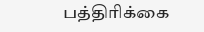பத்திரிக்கை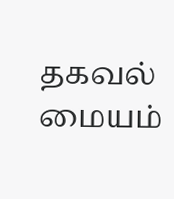தகவல் மையம்